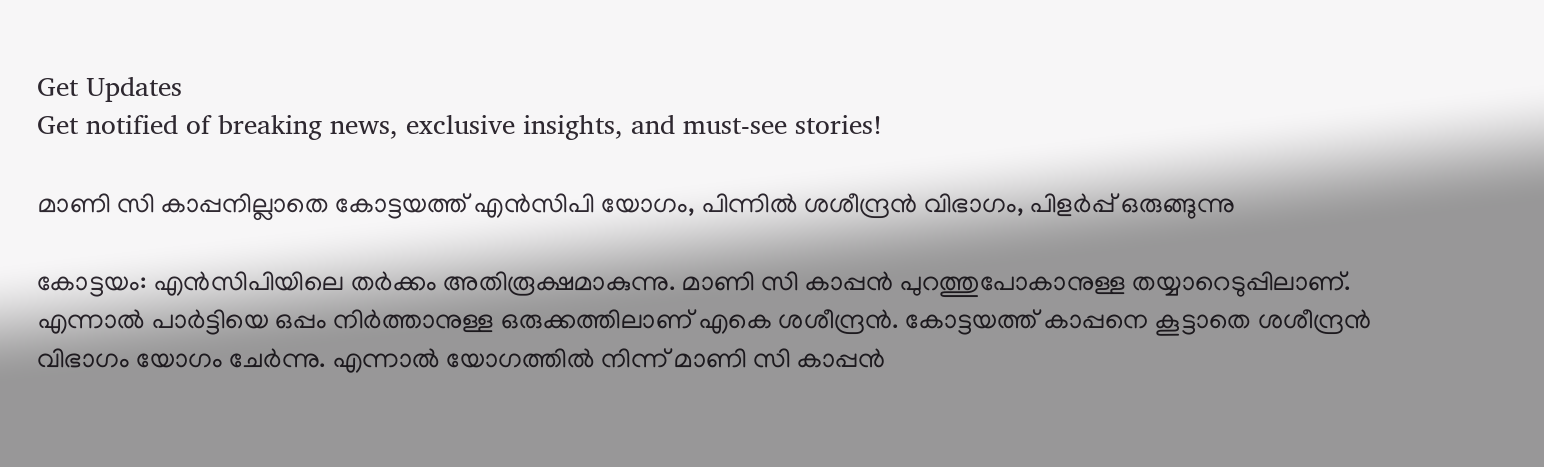Get Updates
Get notified of breaking news, exclusive insights, and must-see stories!

മാണി സി കാപ്പനില്ലാതെ കോട്ടയത്ത് എന്‍സിപി യോഗം, പിന്നില്‍ ശശീന്ദ്രന്‍ വിഭാഗം, പിളര്‍പ്പ് ഒരുങ്ങുന്നു

കോട്ടയം: എന്‍സിപിയിലെ തര്‍ക്കം അതിരൂക്ഷമാകുന്നു. മാണി സി കാപ്പന്‍ പുറത്തുപോകാനുള്ള തയ്യാറെടുപ്പിലാണ്. എന്നാല്‍ പാര്‍ട്ടിയെ ഒപ്പം നിര്‍ത്താനുള്ള ഒരുക്കത്തിലാണ് എകെ ശശീന്ദ്രന്‍. കോട്ടയത്ത് കാപ്പനെ കൂട്ടാതെ ശശീന്ദ്രന്‍ വിഭാഗം യോഗം ചേര്‍ന്നു. എന്നാല്‍ യോഗത്തില്‍ നിന്ന് മാണി സി കാപ്പന്‍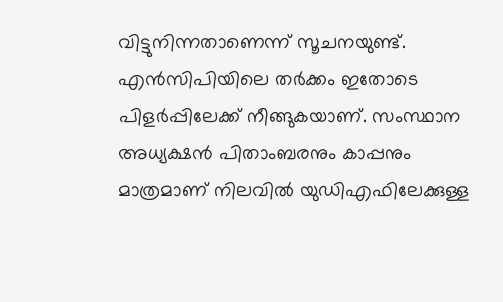വിട്ടുനിന്നതാണെന്ന് സൂചനയുണ്ട്. എന്‍സിപിയിലെ തര്‍ക്കം ഇതോടെ പിളര്‍പ്പിലേക്ക് നീങ്ങുകയാണ്. സംസ്ഥാന അധ്യക്ഷന്‍ പിതാംബരനും കാപ്പനും മാത്രമാണ് നിലവില്‍ യുഡിഎഫിലേക്കുള്ള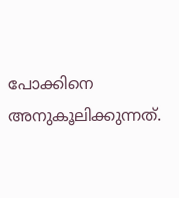പോക്കിനെ അനുകൂലിക്കുന്നത്.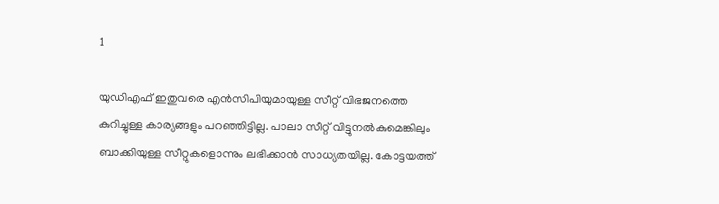1

യുഡിഎഫ് ഇതുവരെ എന്‍സിപിയുമായുള്ള സീറ്റ് വിഭജനത്തെ കുറിച്ചുള്ള കാര്യങ്ങളും പറഞ്ഞിട്ടില്ല. പാലാ സീറ്റ് വിട്ടുനല്‍കുമെങ്കിലും ബാക്കിയുള്ള സീറ്റുകളൊന്നും ലഭിക്കാന്‍ സാധ്യതയില്ല. കോട്ടയത്ത്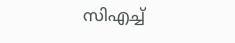സിഎച്ച്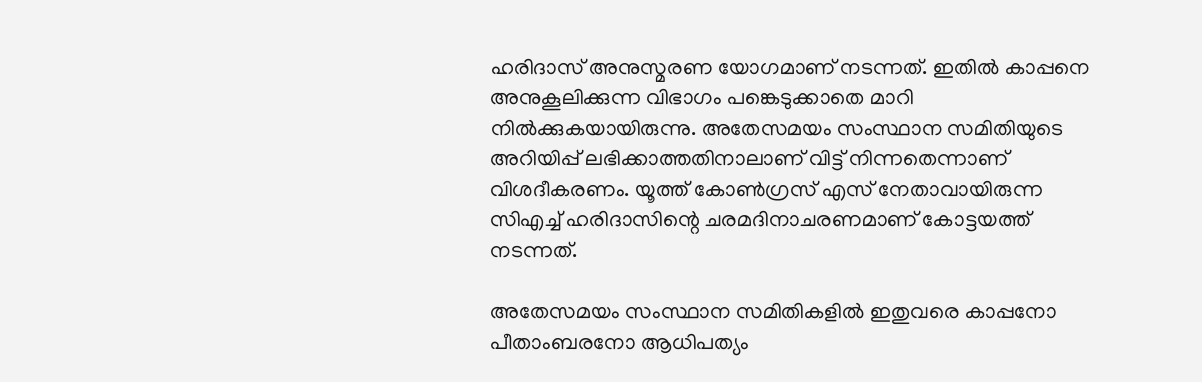ഹരിദാസ് അനുസ്മരണ യോഗമാണ് നടന്നത്. ഇതില്‍ കാപ്പനെ അനുകൂലിക്കുന്ന വിഭാഗം പങ്കെടുക്കാതെ മാറി നില്‍ക്കുകയായിരുന്നു. അതേസമയം സംസ്ഥാന സമിതിയുടെ അറിയിപ്പ് ലഭിക്കാത്തതിനാലാണ് വിട്ട് നിന്നതെന്നാണ് വിശദീകരണം. യൂത്ത് കോണ്‍ഗ്രസ് എസ് നേതാവായിരുന്ന സിഎച്ച് ഹരിദാസിന്റെ ചരമദിനാചരണമാണ് കോട്ടയത്ത് നടന്നത്.

അതേസമയം സംസ്ഥാന സമിതികളില്‍ ഇതുവരെ കാപ്പനോ പീതാംബരനോ ആധിപത്യം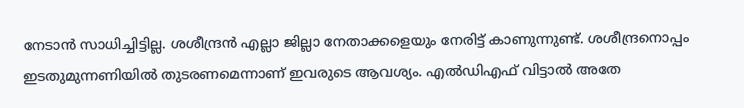നേടാന്‍ സാധിച്ചിട്ടില്ല. ശശീന്ദ്രന്‍ എല്ലാ ജില്ലാ നേതാക്കളെയും നേരിട്ട് കാണുന്നുണ്ട്. ശശീന്ദ്രനൊപ്പം ഇടതുമുന്നണിയില്‍ തുടരണമെന്നാണ് ഇവരുടെ ആവശ്യം. എല്‍ഡിഎഫ് വിട്ടാല്‍ അതേ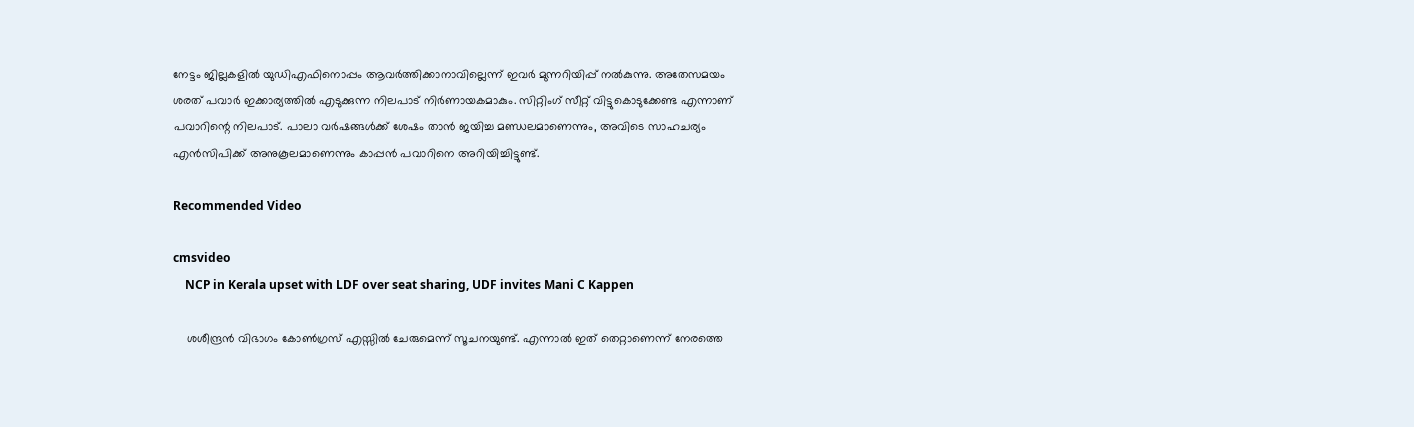നേട്ടം ജില്ലകളില്‍ യുഡിഎഫിനൊപ്പം ആവര്‍ത്തിക്കാനാവില്ലെന്ന് ഇവര്‍ മുന്നറിയിപ്പ് നല്‍കുന്നു. അതേസമയം ശരത് പവാര്‍ ഇക്കാര്യത്തില്‍ എടുക്കുന്ന നിലപാട് നിര്‍ണായകമാകും. സിറ്റിംഗ് സീറ്റ് വിട്ടുകൊടുക്കേണ്ട എന്നാണ് പവാറിന്റെ നിലപാട്. പാലാ വര്‍ഷങ്ങള്‍ക്ക് ശേഷം താന്‍ ജയിച്ച മണ്ഡലമാണെന്നും, അവിടെ സാഹചര്യം എന്‍സിപിക്ക് അനുകൂലമാണെന്നും കാപ്പന്‍ പവാറിനെ അറിയിച്ചിട്ടുണ്ട്.

Recommended Video

cmsvideo
    NCP in Kerala upset with LDF over seat sharing, UDF invites Mani C Kappen

    ശശീന്ദ്രന്‍ വിഭാഗം കോണ്‍ഗ്രസ് എസ്സില്‍ ചേരുമെന്ന് സൂചനയുണ്ട്. എന്നാല്‍ ഇത് തെറ്റാണെന്ന് നേരത്തെ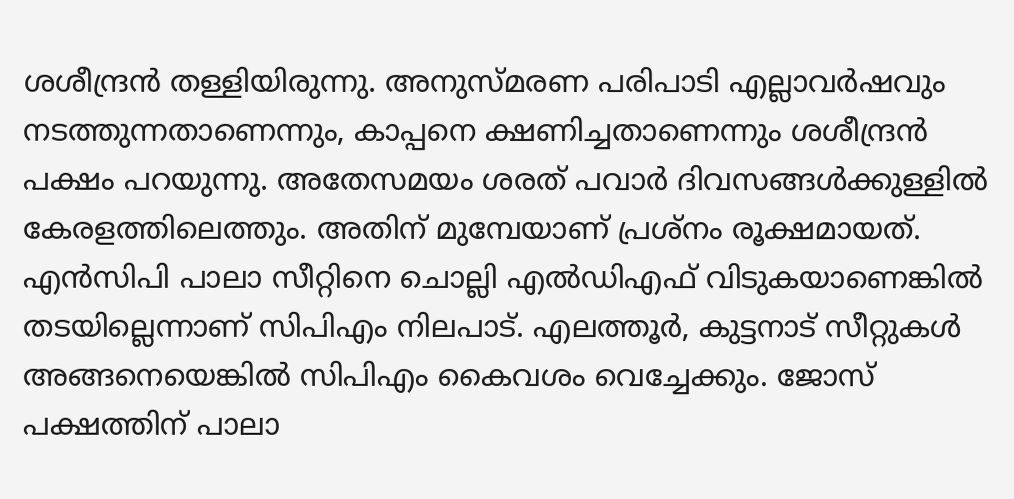ശശീന്ദ്രന്‍ തള്ളിയിരുന്നു. അനുസ്മരണ പരിപാടി എല്ലാവര്‍ഷവും നടത്തുന്നതാണെന്നും, കാപ്പനെ ക്ഷണിച്ചതാണെന്നും ശശീന്ദ്രന്‍ പക്ഷം പറയുന്നു. അതേസമയം ശരത് പവാര്‍ ദിവസങ്ങള്‍ക്കുള്ളില്‍ കേരളത്തിലെത്തും. അതിന് മുമ്പേയാണ് പ്രശ്‌നം രൂക്ഷമായത്. എന്‍സിപി പാലാ സീറ്റിനെ ചൊല്ലി എല്‍ഡിഎഫ് വിടുകയാണെങ്കില്‍ തടയില്ലെന്നാണ് സിപിഎം നിലപാട്. എലത്തൂര്‍, കുട്ടനാട് സീറ്റുകള്‍ അങ്ങനെയെങ്കില്‍ സിപിഎം കൈവശം വെച്ചേക്കും. ജോസ് പക്ഷത്തിന് പാലാ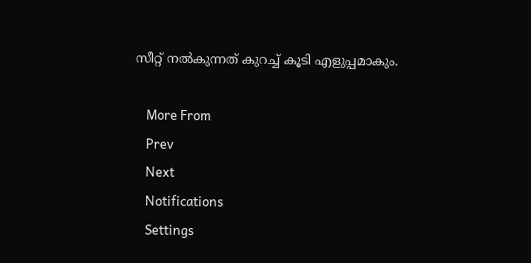സീറ്റ് നല്‍കുന്നത് കുറച്ച് കൂടി എളുപ്പമാകും.

    More From
    Prev
    Next
    Notifications
    Settings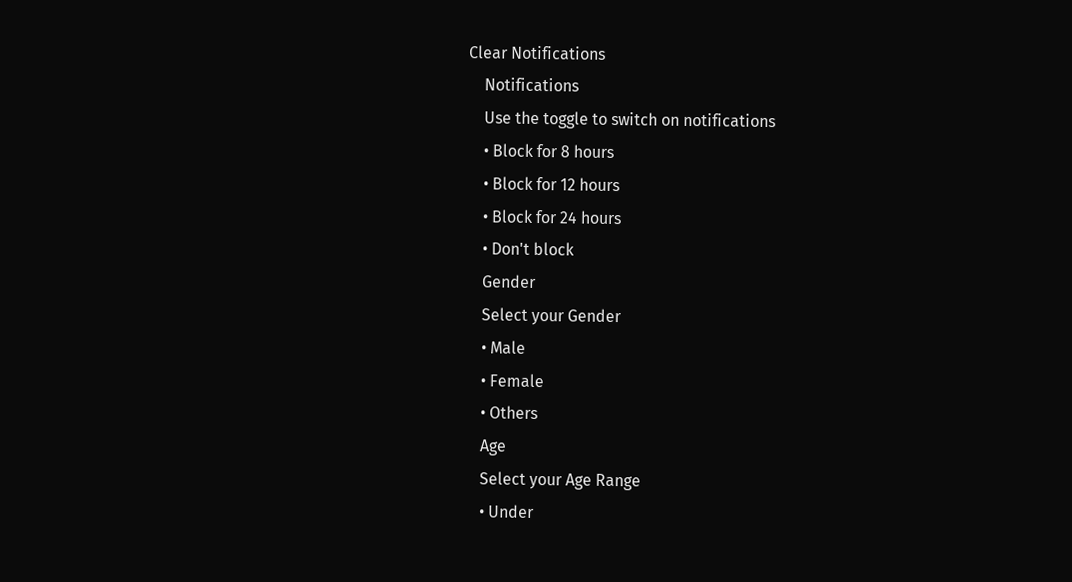Clear Notifications
    Notifications
    Use the toggle to switch on notifications
    • Block for 8 hours
    • Block for 12 hours
    • Block for 24 hours
    • Don't block
    Gender
    Select your Gender
    • Male
    • Female
    • Others
    Age
    Select your Age Range
    • Under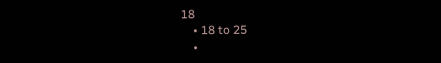18
    • 18 to 25
    •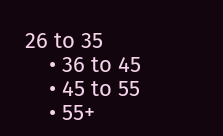26 to 35
    • 36 to 45
    • 45 to 55
    • 55+